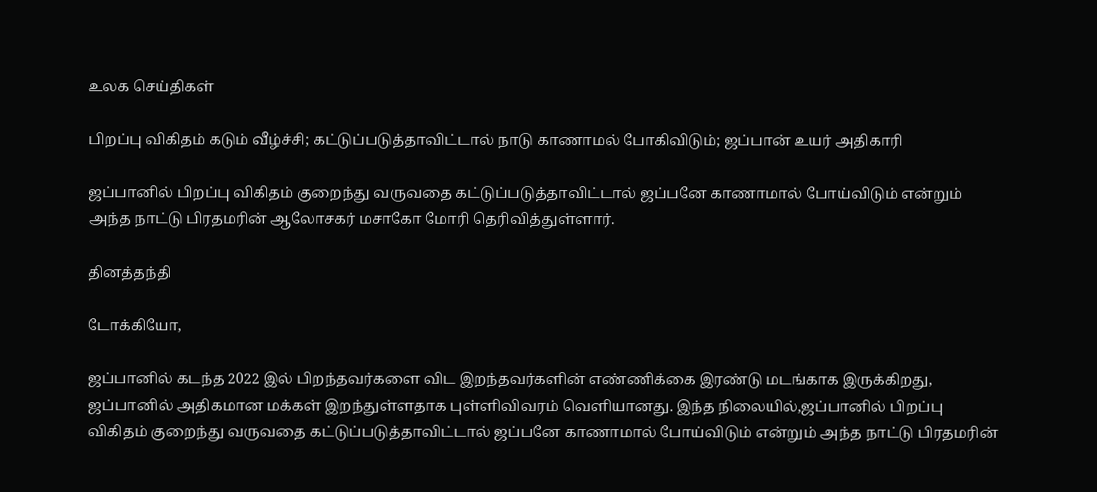உலக செய்திகள்

பிறப்பு விகிதம் கடும் வீழ்ச்சி; கட்டுப்படுத்தாவிட்டால் நாடு காணாமல் போகிவிடும்; ஜப்பான் உயர் அதிகாரி

ஜப்பானில் பிறப்பு விகிதம் குறைந்து வருவதை கட்டுப்படுத்தாவிட்டால் ஜப்பனே காணாமால் போய்விடும் என்றும் அந்த நாட்டு பிரதமரின் ஆலோசகர் மசாகோ மோரி தெரிவித்துள்ளார்.

தினத்தந்தி

டோக்கியோ,

ஜப்பானில் கடந்த 2022 இல் பிறந்தவர்களை விட இறந்தவர்களின் எண்ணிக்கை இரண்டு மடங்காக இருக்கிறது, ஜப்பானில் அதிகமான மக்கள் இறந்துள்ளதாக புள்ளிவிவரம் வெளியானது. இந்த நிலையில்,ஜப்பானில் பிறப்பு விகிதம் குறைந்து வருவதை கட்டுப்படுத்தாவிட்டால் ஜப்பனே காணாமால் போய்விடும் என்றும் அந்த நாட்டு பிரதமரின்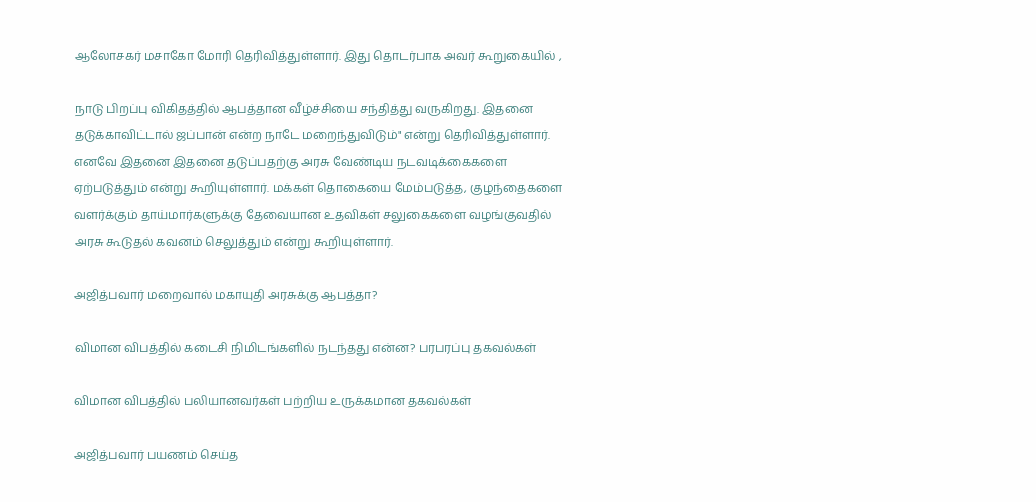ஆலோசகர் மசாகோ மோரி தெரிவித்துள்ளார். இது தொடர்பாக அவர் கூறுகையில் ,

நாடு பிறப்பு விகிதத்தில் ஆபத்தான வீழ்ச்சியை சந்தித்து வருகிறது. இதனை தடுக்காவிட்டால் ஜப்பான் என்ற நாடே மறைந்துவிடும்" என்று தெரிவித்துள்ளார். எனவே இதனை இதனை தடுப்பதற்கு அரசு வேண்டிய நடவடிக்கைகளை ஏற்படுத்தும் என்று கூறியுள்ளார். மக்கள் தொகையை மேம்படுத்த, குழந்தைகளை வளர்க்கும் தாய்மார்களுக்கு தேவையான உதவிகள் சலுகைகளை வழங்குவதில் அரசு கூடுதல் கவனம் செலுத்தும் என்று கூறியுள்ளார்.

அஜித்பவார் மறைவால் மகாயுதி அரசுக்கு ஆபத்தா?

விமான விபத்தில் கடைசி நிமிடங்களில் நடந்தது என்ன? பரபரப்பு தகவல்கள்

விமான விபத்தில் பலியானவர்கள் பற்றிய உருக்கமான தகவல்கள்

அஜித்பவார் பயணம் செய்த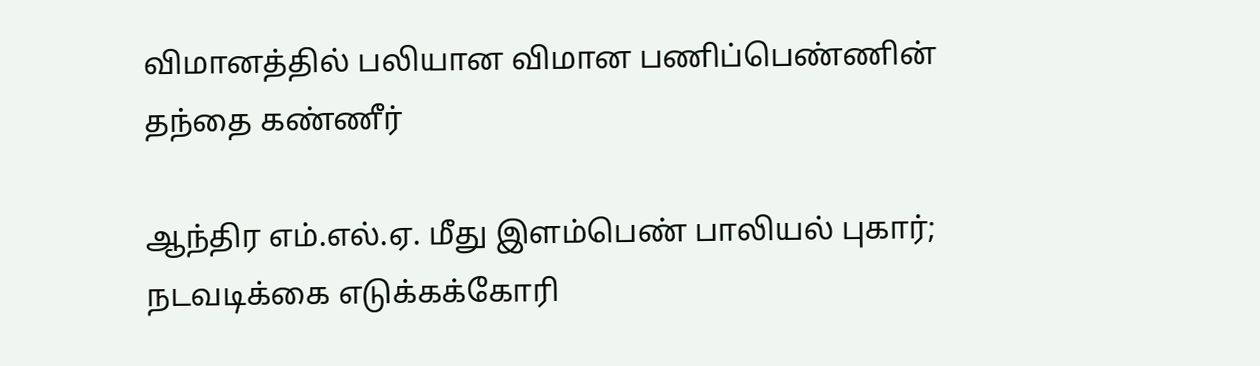விமானத்தில் பலியான விமான பணிப்பெண்ணின் தந்தை கண்ணீர்

ஆந்திர எம்.எல்.ஏ. மீது இளம்பெண் பாலியல் புகார்; நடவடிக்கை எடுக்கக்கோரி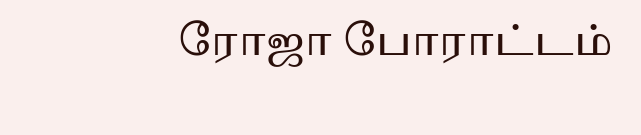ரோஜா போராட்டம்